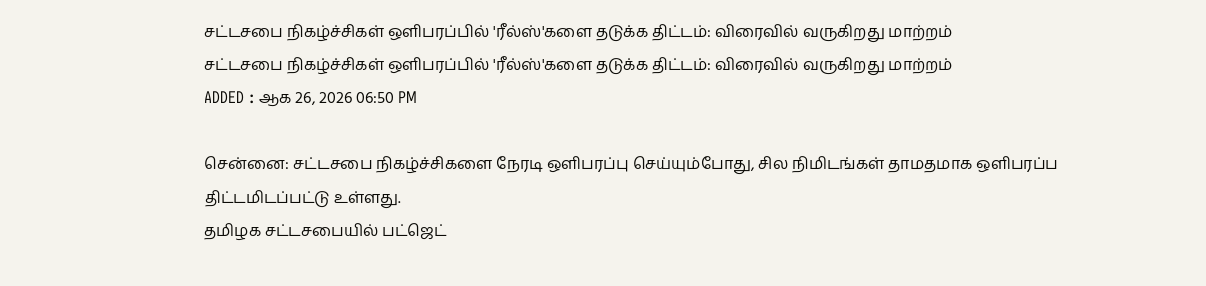சட்டசபை நிகழ்ச்சிகள் ஒளிபரப்பில் 'ரீல்ஸ்'களை தடுக்க திட்டம்: விரைவில் வருகிறது மாற்றம்
சட்டசபை நிகழ்ச்சிகள் ஒளிபரப்பில் 'ரீல்ஸ்'களை தடுக்க திட்டம்: விரைவில் வருகிறது மாற்றம்
ADDED : ஆக 26, 2026 06:50 PM

சென்னை: சட்டசபை நிகழ்ச்சிகளை நேரடி ஒளிபரப்பு செய்யும்போது, சில நிமிடங்கள் தாமதமாக ஒளிபரப்ப திட்டமிடப்பட்டு உள்ளது.
தமிழக சட்டசபையில் பட்ஜெட்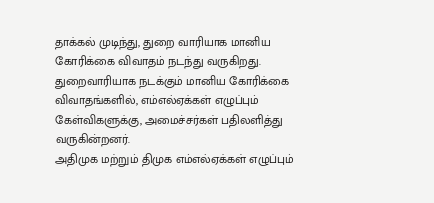தாக்கல் முடிந்து, துறை வாரியாக மானிய கோரிக்கை விவாதம் நடந்து வருகிறது. துறைவாரியாக நடக்கும் மானிய கோரிக்கை விவாதங்களில், எம்எல்ஏக்கள் எழுப்பும் கேள்விகளுக்கு, அமைச்சர்கள் பதிலளித்து வருகின்றனர்.
அதிமுக மற்றும் திமுக எம்எல்ஏக்கள் எழுப்பும்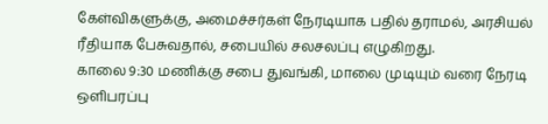கேள்விகளுக்கு, அமைச்சர்கள் நேரடியாக பதில் தராமல், அரசியல் ரீதியாக பேசுவதால், சபையில் சலசலப்பு எழுகிறது.
காலை 9:30 மணிக்கு சபை துவங்கி, மாலை முடியும் வரை நேரடி ஒளிபரப்பு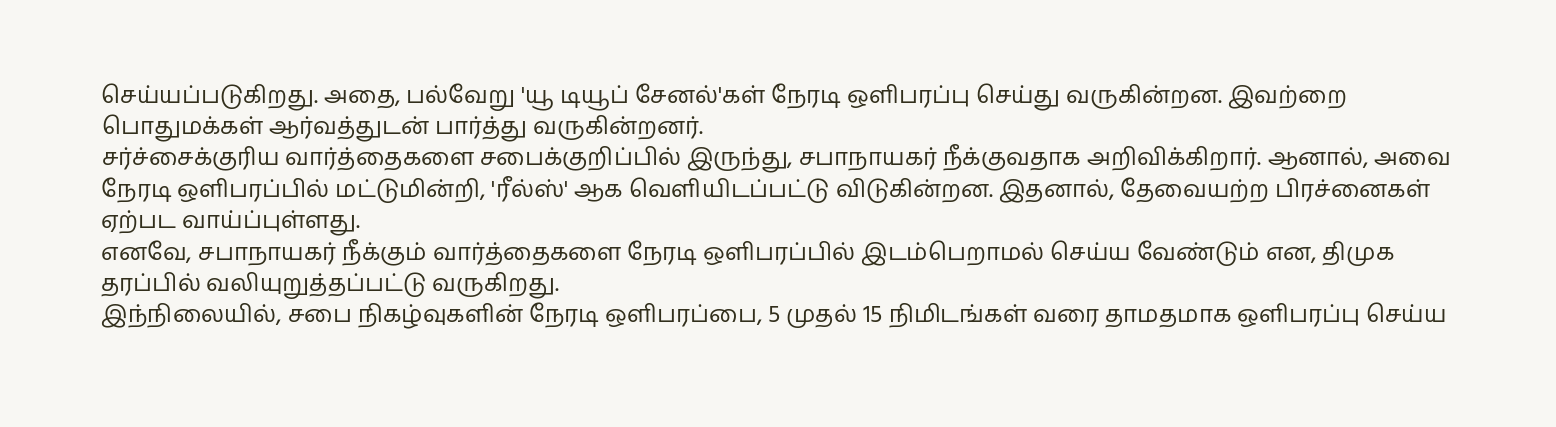செய்யப்படுகிறது. அதை, பல்வேறு 'யூ டியூப் சேனல்'கள் நேரடி ஒளிபரப்பு செய்து வருகின்றன. இவற்றை பொதுமக்கள் ஆர்வத்துடன் பார்த்து வருகின்றனர்.
சர்ச்சைக்குரிய வார்த்தைகளை சபைக்குறிப்பில் இருந்து, சபாநாயகர் நீக்குவதாக அறிவிக்கிறார். ஆனால், அவை நேரடி ஒளிபரப்பில் மட்டுமின்றி, 'ரீல்ஸ்' ஆக வெளியிடப்பட்டு விடுகின்றன. இதனால், தேவையற்ற பிரச்னைகள் ஏற்பட வாய்ப்புள்ளது.
எனவே, சபாநாயகர் நீக்கும் வார்த்தைகளை நேரடி ஒளிபரப்பில் இடம்பெறாமல் செய்ய வேண்டும் என, திமுக தரப்பில் வலியுறுத்தப்பட்டு வருகிறது.
இந்நிலையில், சபை நிகழ்வுகளின் நேரடி ஒளிபரப்பை, 5 முதல் 15 நிமிடங்கள் வரை தாமதமாக ஒளிபரப்பு செய்ய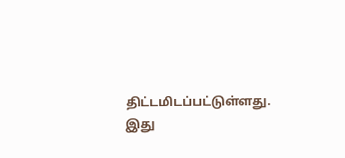திட்டமிடப்பட்டுள்ளது.
இது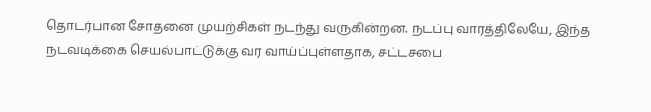தொடர்பான சோதனை முயற்சிகள் நடந்து வருகின்றன. நடப்பு வாரத்திலேயே, இந்த நடவடிக்கை செயல்பாட்டுக்கு வர வாய்ப்புள்ளதாக, சட்டசபை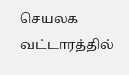செயலக வட்டாரத்தில்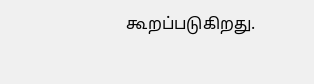கூறப்படுகிறது.